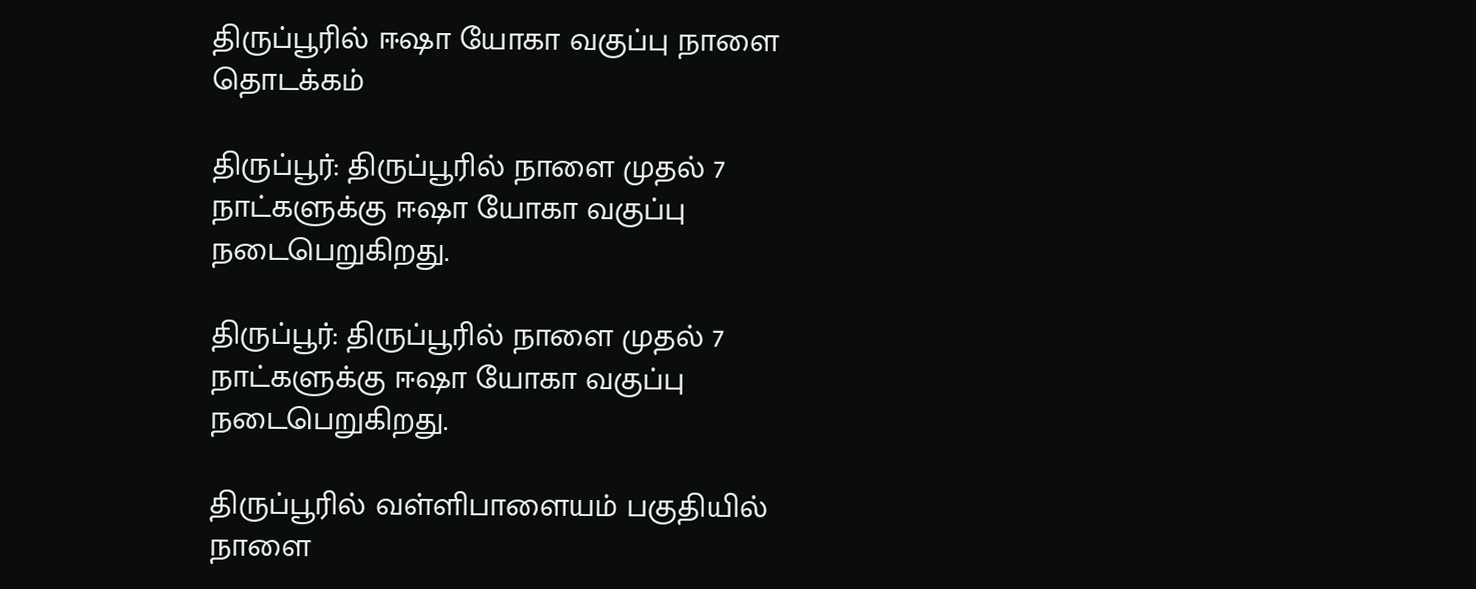திருப்பூரில் ஈஷா யோகா வகுப்பு நாளை தொடக்கம்

திருப்பூர்: திருப்பூரில் நாளை முதல் 7 நாட்களுக்கு ஈஷா யோகா வகுப்பு நடைபெறுகிறது.

திருப்பூர்: திருப்பூரில் நாளை முதல் 7 நாட்களுக்கு ஈஷா யோகா வகுப்பு நடைபெறுகிறது.

திருப்பூரில் வள்ளிபாளையம் பகுதியில் நாளை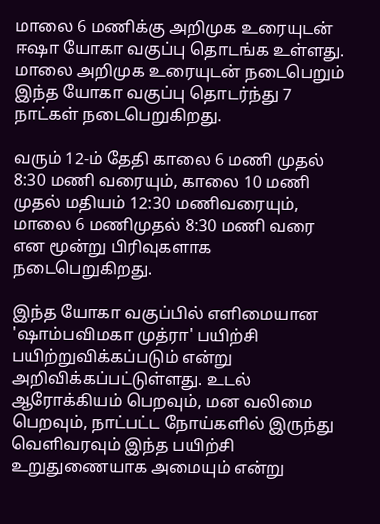மாலை 6 மணிக்கு அறிமுக உரையுடன் ஈஷா யோகா வகுப்பு தொடங்க உள்ளது. மாலை அறிமுக உரையுடன் நடைபெறும் இந்த யோகா வகுப்பு தொடர்ந்து 7 நாட்கள் நடைபெறுகிறது.

வரும் 12-ம் தேதி காலை 6 மணி முதல் 8:30 மணி வரையும், காலை 10 மணி முதல் மதியம் 12:30 மணிவரையும், மாலை 6 மணிமுதல் 8:30 மணி வரை என மூன்று பிரிவுகளாக நடைபெறுகிறது.

இந்த யோகா வகுப்பில் எளிமையான 'ஷாம்பவிமகா முத்ரா' பயிற்சி பயிற்றுவிக்கப்படும் என்று அறிவிக்கப்பட்டுள்ளது. உடல் ஆரோக்கியம் பெறவும், மன வலிமை பெறவும், நாட்பட்ட நோய்களில் இருந்து வெளிவரவும் இந்த பயிற்சி உறுதுணையாக அமையும் என்று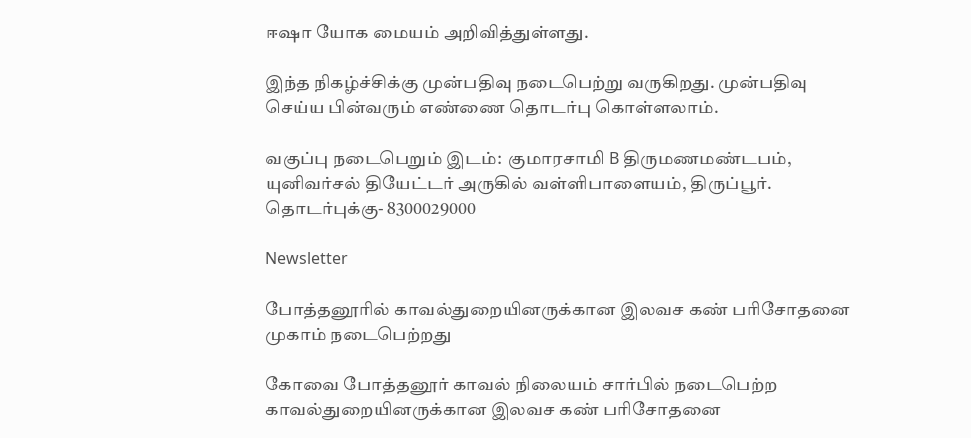ஈஷா யோக மையம் அறிவித்துள்ளது.

இந்த நிகழ்ச்சிக்கு முன்பதிவு நடைபெற்று வருகிறது. முன்பதிவு செய்ய பின்வரும் எண்ணை தொடர்பு கொள்ளலாம்.

வகுப்பு நடைபெறும் இடம்:  குமாரசாமி B திருமணமண்டபம், யுனிவர்சல் தியேட்டர் அருகில் வள்ளிபாளையம், திருப்பூர். தொடர்புக்கு- 8300029000

Newsletter

போத்தனூரில் காவல்துறையினருக்கான இலவச கண் பரிசோதனை முகாம் நடைபெற்றது

கோவை போத்தனூர் காவல் நிலையம் சார்பில் நடைபெற்ற காவல்துறையினருக்கான இலவச கண் பரிசோதனை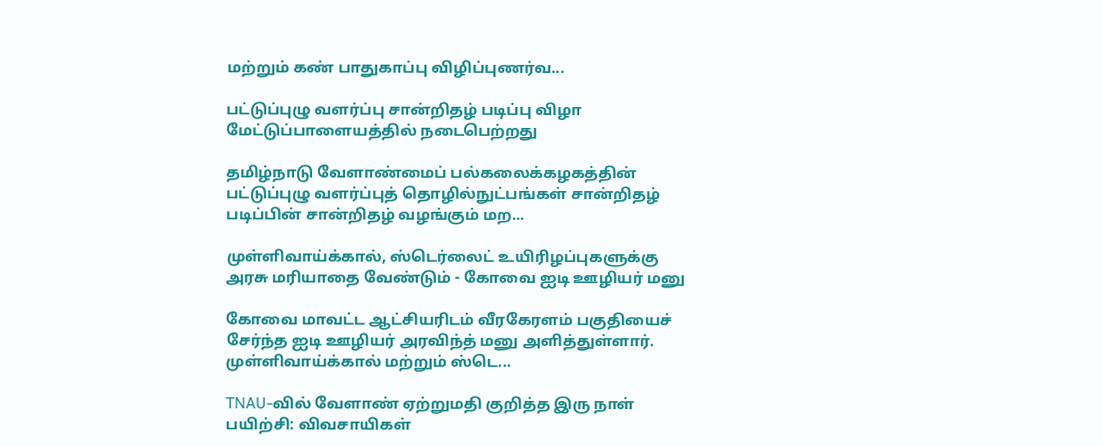மற்றும் கண் பாதுகாப்பு விழிப்புணர்வ...

பட்டுப்புழு வளர்ப்பு சான்றிதழ் படிப்பு விழா மேட்டுப்பாளையத்தில் நடைபெற்றது

தமிழ்நாடு வேளாண்மைப் பல்கலைக்கழகத்தின் பட்டுப்புழு வளர்ப்புத் தொழில்நுட்பங்கள் சான்றிதழ் படிப்பின் சான்றிதழ் வழங்கும் மற...

முள்ளிவாய்க்கால், ஸ்டெர்லைட் உயிரிழப்புகளுக்கு அரசு மரியாதை வேண்டும் - கோவை ஐடி ஊழியர் மனு

கோவை மாவட்ட ஆட்சியரிடம் வீரகேரளம் பகுதியைச் சேர்ந்த ஐடி ஊழியர் அரவிந்த் மனு அளித்துள்ளார். முள்ளிவாய்க்கால் மற்றும் ஸ்டெ...

TNAU-வில் வேளாண் ஏற்றுமதி குறித்த இரு நாள் பயிற்சி: விவசாயிகள்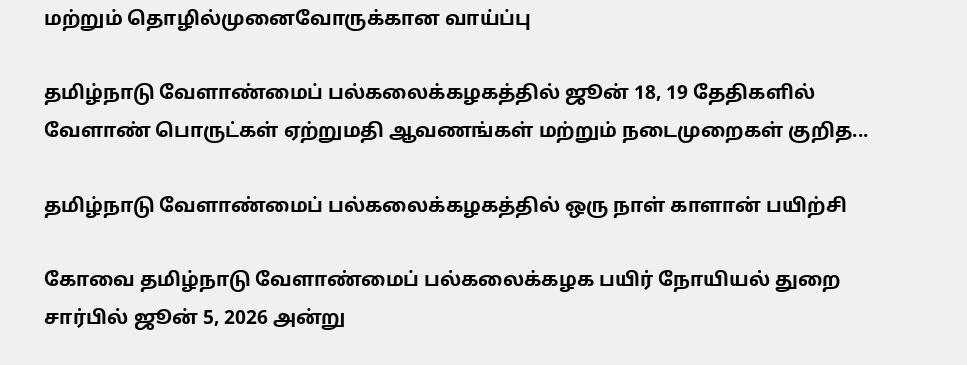மற்றும் தொழில்முனைவோருக்கான வாய்ப்பு

தமிழ்நாடு வேளாண்மைப் பல்கலைக்கழகத்தில் ஜூன் 18, 19 தேதிகளில் வேளாண் பொருட்கள் ஏற்றுமதி ஆவணங்கள் மற்றும் நடைமுறைகள் குறித...

தமிழ்நாடு வேளாண்மைப் பல்கலைக்கழகத்தில் ஒரு நாள் காளான் பயிற்சி

கோவை தமிழ்நாடு வேளாண்மைப் பல்கலைக்கழக பயிர் நோயியல் துறை சார்பில் ஜூன் 5, 2026 அன்று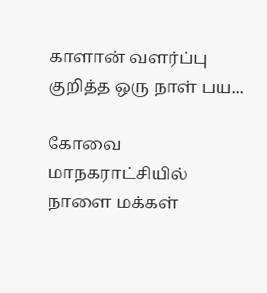காளான் வளர்ப்பு குறித்த ஒரு நாள் பய...

கோவை மாநகராட்சியில் நாளை மக்கள்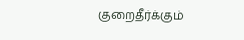குறைதீர்க்கும்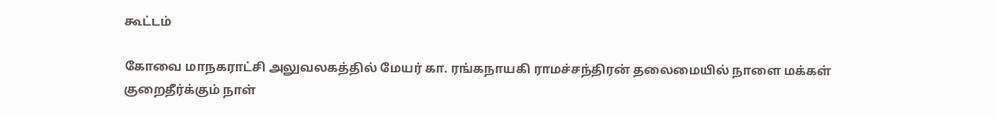கூட்டம்

கோவை மாநகராட்சி அலுவலகத்தில் மேயர் கா. ரங்கநாயகி ராமச்சந்திரன் தலைமையில் நாளை மக்கள் குறைதீர்க்கும் நாள்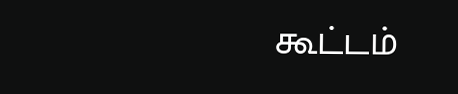கூட்டம்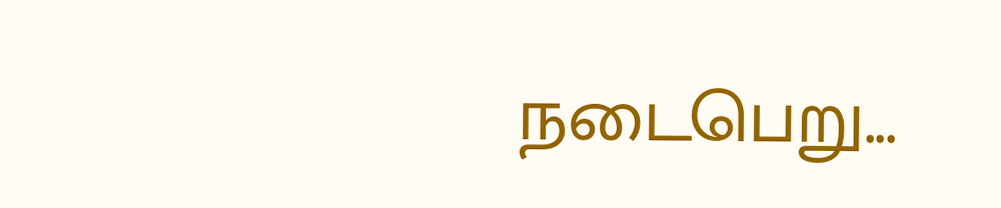நடைபெறு...